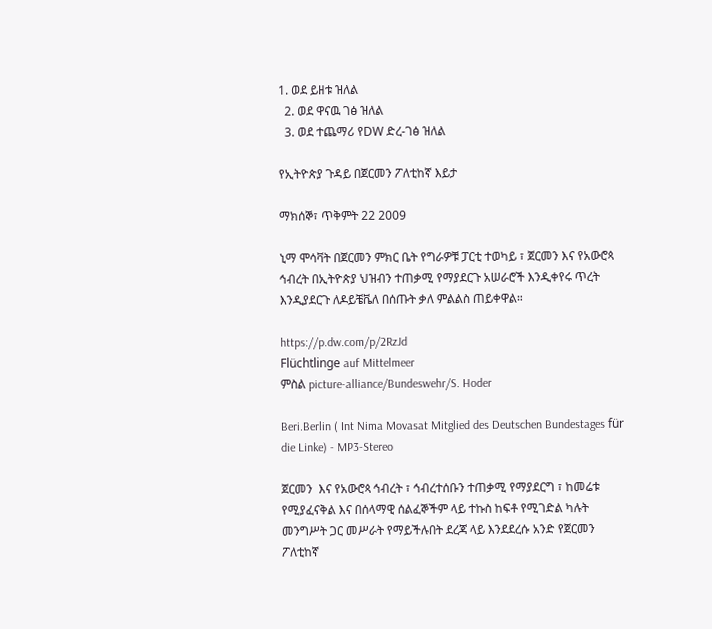1. ወደ ይዘቱ ዝለል
  2. ወደ ዋናዉ ገፅ ዝለል
  3. ወደ ተጨማሪ የDW ድረ-ገፅ ዝለል

የኢትዮጵያ ጉዳይ በጀርመን ፖለቲከኛ እይታ

ማክሰኞ፣ ጥቅምት 22 2009

ኒማ ሞሳቫት በጀርመን ምክር ቤት የግራዎቹ ፓርቲ ተወካይ ፣ ጀርመን እና የአውሮጳ ኅብረት በኢትዮጵያ ህዝብን ተጠቃሚ የማያደርጉ አሠራሮች እንዲቀየሩ ጥረት እንዲያደርጉ ለዶይቼቬለ በሰጡት ቃለ ምልልስ ጠይቀዋል።

https://p.dw.com/p/2RzJd
Flüchtlinge auf Mittelmeer
ምስል picture-alliance/Bundeswehr/S. Hoder

Beri.Berlin ( Int Nima Movasat Mitglied des Deutschen Bundestages für die Linke) - MP3-Stereo

ጀርመን  እና የአውሮጳ ኅብረት ፣ ኅብረተሰቡን ተጠቃሚ የማያደርግ ፣ ከመሬቱ የሚያፈናቅል እና በሰላማዊ ሰልፈኞችም ላይ ተኩስ ከፍቶ የሚገድል ካሉት መንግሥት ጋር መሥራት የማይችሉበት ደረጃ ላይ እንደደረሱ አንድ የጀርመን ፖለቲከኛ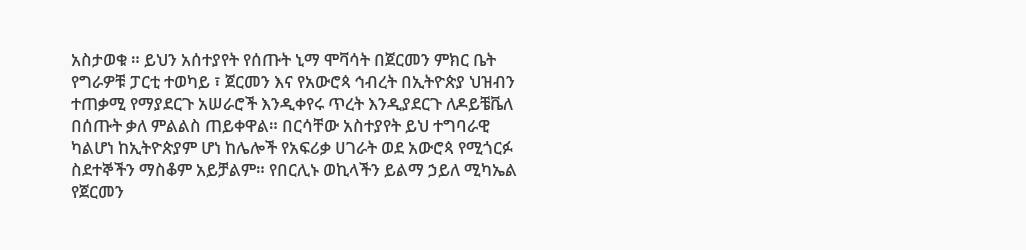አስታወቁ ። ይህን አሰተያየት የሰጡት ኒማ ሞቫሳት በጀርመን ምክር ቤት የግራዎቹ ፓርቲ ተወካይ ፣ ጀርመን እና የአውሮጳ ኅብረት በኢትዮጵያ ህዝብን ተጠቃሚ የማያደርጉ አሠራሮች እንዲቀየሩ ጥረት እንዲያደርጉ ለዶይቼቬለ በሰጡት ቃለ ምልልስ ጠይቀዋል። በርሳቸው አስተያየት ይህ ተግባራዊ ካልሆነ ከኢትዮጵያም ሆነ ከሌሎች የአፍሪቃ ሀገራት ወደ አውሮጳ የሚጎርፉ ስደተኞችን ማስቆም አይቻልም። የበርሊኑ ወኪላችን ይልማ ኃይለ ሚካኤል የጀርመን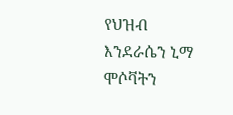የህዝብ እንደራሴን ኒማ ሞሶቫትን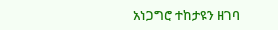አነጋግሮ ተከታዩን ዘገባ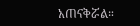አጠናቅሯል።